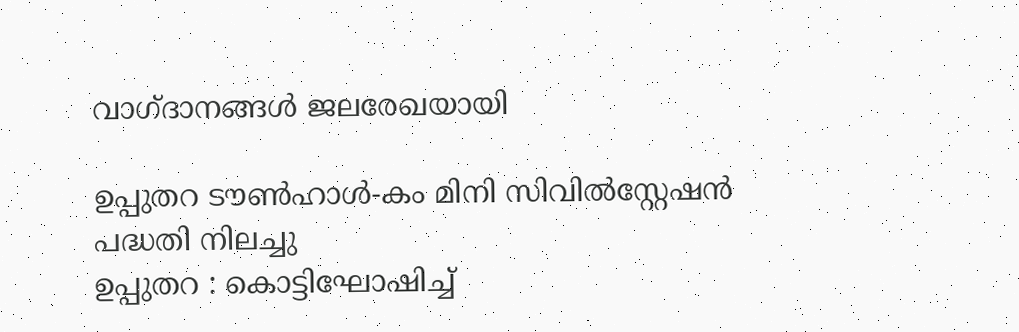വാഗ്ദാനങ്ങൾ ജലരേഖയായി

ഉപ്പുതറ ടൗൺഹാൾ-കം മിനി സിവിൽസ്റ്റേഷൻ പദ്ധതി നിലച്ചു
ഉപ്പുതറ : കൊട്ടിഘോഷിച്ച്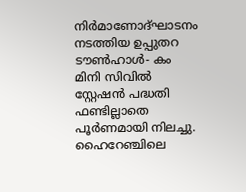നിർമാണോദ്ഘാടനം നടത്തിയ ഉപ്പുതറ ടൗൺഹാൾ- കം മിനി സിവിൽ സ്റ്റേഷൻ പദ്ധതി ഫണ്ടില്ലാതെ പൂർണമായി നിലച്ചു.
ഹൈറേഞ്ചിലെ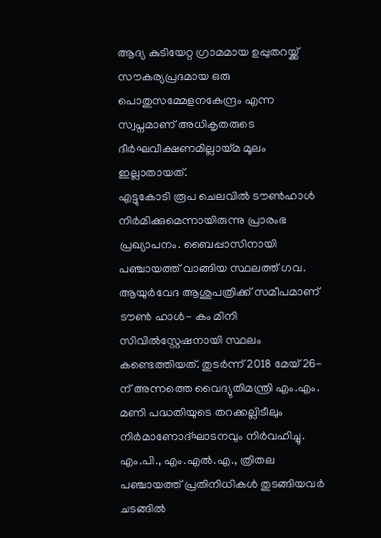ആദ്യ കുടിയേറ്റ ഗ്രാമമായ ഉപ്പുതറയ്ക്ക് സൗകര്യപ്രദമായ ഒരു പൊതുസമ്മേളനകേന്ദ്രം എന്ന സ്വപ്നമാണ് അധികൃതരുടെ ദീർഘവീക്ഷണമില്ലായ്മ മൂലം ഇല്ലാതായത്.
എട്ടുകോടി രൂപ ചെലവിൽ ടൗൺഹാൾ നിർമിക്കുമെന്നായിരുന്നു പ്രാരംഭ പ്രഖ്യാപനം. ബൈപ്പാസിനായി പഞ്ചായത്ത് വാങ്ങിയ സ്ഥലത്ത് ഗവ. ആയുർവേദ ആശുപത്രിക്ക് സമീപമാണ് ടൗൺ ഹാൾ- കം മിനി സിവിൽസ്റ്റേഷനായി സ്ഥലം കണ്ടെത്തിയത്. തുടർന്ന് 2018 മേയ് 26-ന് അന്നത്തെ വൈദ്യുതിമന്ത്രി എം.എം. മണി പദ്ധതിയുടെ തറക്കല്ലിടീലും നിർമാണോദ്ഘാടനവും നിർവഹിച്ചു.
എം.പി., എം.എൽ.എ., ത്രിതല പഞ്ചായത്ത് പ്രതിനിധികൾ തുടങ്ങിയവർ ചടങ്ങിൽ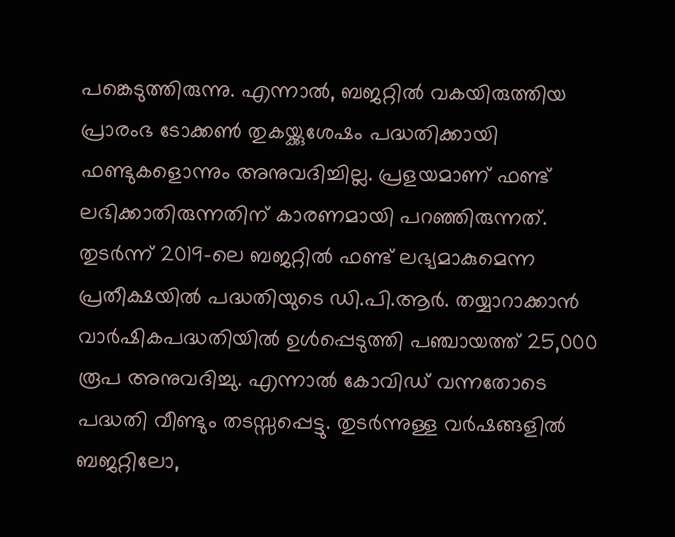പങ്കെടുത്തിരുന്നു. എന്നാൽ, ബജറ്റിൽ വകയിരുത്തിയ പ്രാരംഭ ടോക്കൺ തുകയ്ക്കുശേഷം പദ്ധതിക്കായി ഫണ്ടുകളൊന്നും അനുവദിച്ചില്ല. പ്രളയമാണ് ഫണ്ട് ലഭിക്കാതിരുന്നതിന് കാരണമായി പറഞ്ഞിരുന്നത്.
തുടർന്ന് 2019-ലെ ബജറ്റിൽ ഫണ്ട് ലഭ്യമാകുമെന്ന പ്രതീക്ഷയിൽ പദ്ധതിയുടെ ഡി.പി.ആർ. തയ്യാറാക്കാൻ വാർഷികപദ്ധതിയിൽ ഉൾപ്പെടുത്തി പഞ്ചായത്ത് 25,000 രൂപ അനുവദിച്ചു. എന്നാൽ കോവിഡ് വന്നതോടെ പദ്ധതി വീണ്ടും തടസ്സപ്പെട്ടു. തുടർന്നുള്ള വർഷങ്ങളിൽ ബജറ്റിലോ,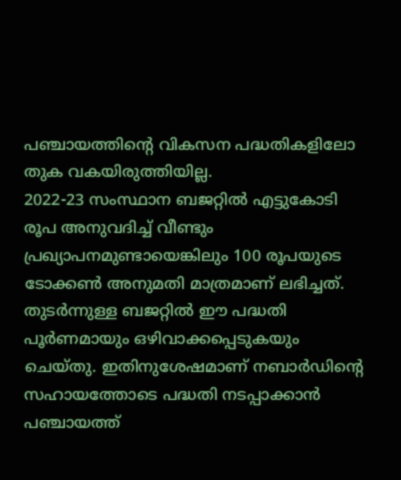പഞ്ചായത്തിന്റെ വികസന പദ്ധതികളിലോ തുക വകയിരുത്തിയില്ല.
2022-23 സംസ്ഥാന ബജറ്റിൽ എട്ടുകോടി രൂപ അനുവദിച്ച് വീണ്ടും പ്രഖ്യാപനമുണ്ടായെങ്കിലും 100 രൂപയുടെ ടോക്കൺ അനുമതി മാത്രമാണ് ലഭിച്ചത്. തുടർന്നുള്ള ബജറ്റിൽ ഈ പദ്ധതി പൂർണമായും ഒഴിവാക്കപ്പെടുകയും ചെയ്തു. ഇതിനുശേഷമാണ് നബാർഡിന്റെ സഹായത്തോടെ പദ്ധതി നടപ്പാക്കാൻ പഞ്ചായത്ത്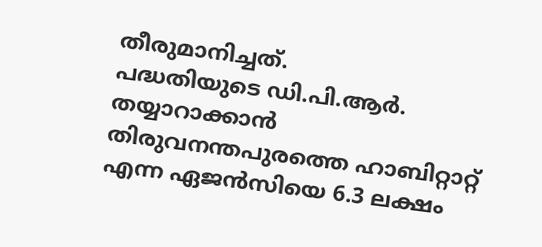തീരുമാനിച്ചത്.
പദ്ധതിയുടെ ഡി.പി.ആർ. തയ്യാറാക്കാൻ തിരുവനന്തപുരത്തെ ഹാബിറ്റാറ്റ് എന്ന ഏജൻസിയെ 6.3 ലക്ഷം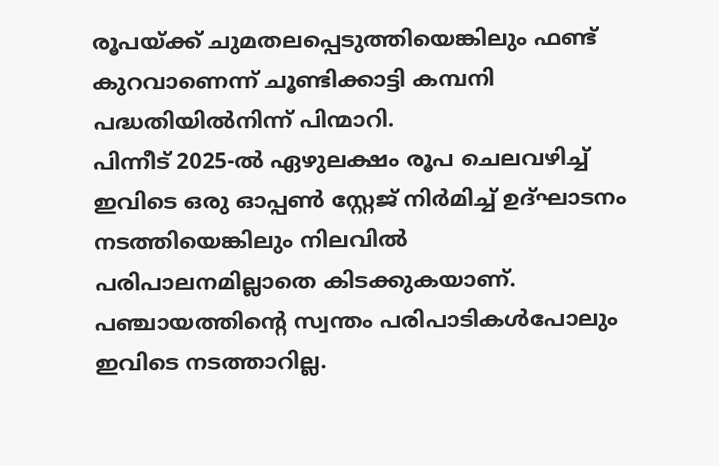രൂപയ്ക്ക് ചുമതലപ്പെടുത്തിയെങ്കിലും ഫണ്ട് കുറവാണെന്ന് ചൂണ്ടിക്കാട്ടി കമ്പനി പദ്ധതിയിൽനിന്ന് പിന്മാറി.
പിന്നീട് 2025-ൽ ഏഴുലക്ഷം രൂപ ചെലവഴിച്ച് ഇവിടെ ഒരു ഓപ്പൺ സ്റ്റേജ് നിർമിച്ച് ഉദ്ഘാടനം നടത്തിയെങ്കിലും നിലവിൽ പരിപാലനമില്ലാതെ കിടക്കുകയാണ്. പഞ്ചായത്തിന്റെ സ്വന്തം പരിപാടികൾപോലും ഇവിടെ നടത്താറില്ല.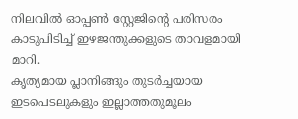നിലവിൽ ഓപ്പൺ സ്റ്റേജിന്റെ പരിസരം കാടുപിടിച്ച് ഇഴജന്തുക്കളുടെ താവളമായി മാറി.
കൃത്യമായ പ്ലാനിങ്ങും തുടർച്ചയായ ഇടപെടലുകളും ഇല്ലാത്തതുമൂലം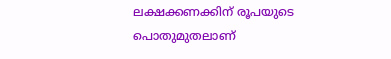ലക്ഷക്കണക്കിന് രൂപയുടെ പൊതുമുതലാണ്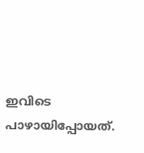ഇവിടെ പാഴായിപ്പോയത്.